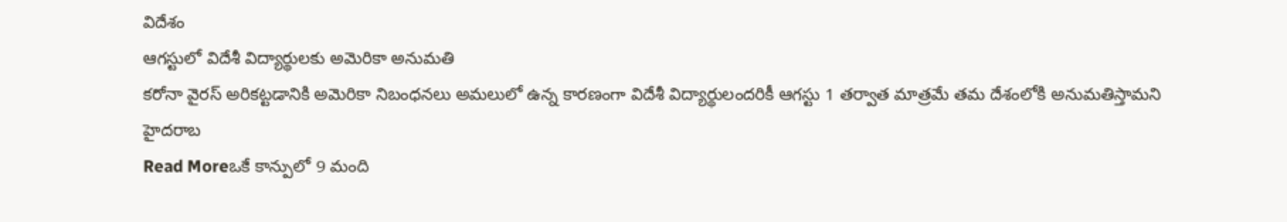విదేశం
ఆగస్టులో విదేశీ విద్యార్థులకు అమెరికా అనుమతి
కరోనా వైరస్ అరికట్టడానికి అమెరికా నిబంధనలు అమలులో ఉన్న కారణంగా విదేశీ విద్యార్థులందరికీ ఆగస్టు 1 తర్వాత మాత్రమే తమ దేశంలోకి అనుమతిస్తామని హైదరాబ
Read Moreఒకే కాన్పులో 9 మంది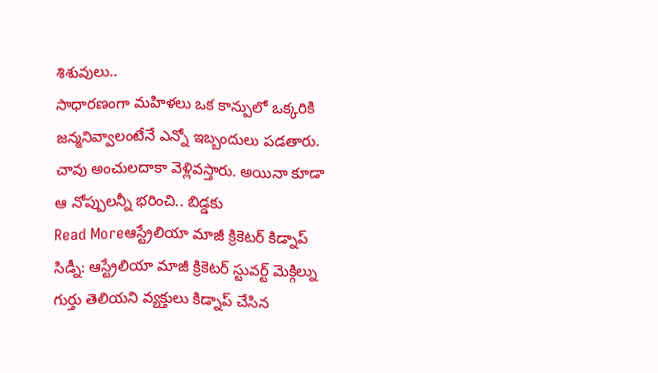శిశువులు..
సాధారణంగా మహిళలు ఒక కాన్పులో ఒక్కరికి జన్మనివ్వాలంటేనే ఎన్నో ఇబ్బందులు పడతారు. చావు అంచులదాకా వెళ్లివస్తారు. అయినా కూడా ఆ నోప్పులన్నీ భరించి.. బిడ్డకు
Read Moreఆస్ట్రేలియా మాజీ క్రికెటర్ కిడ్నాప్
సిడ్నీ: ఆస్ట్రేలియా మాజీ క్రికెటర్ స్టువర్ట్ మెక్గిల్ను గుర్తు తెలియని వ్యక్తులు కిడ్నాప్ చేసిన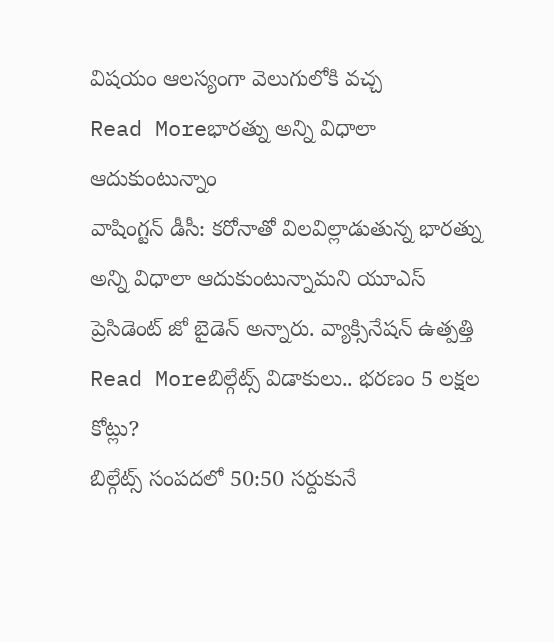విషయం ఆలస్యంగా వెలుగులోకి వచ్చ
Read Moreభారత్ను అన్ని విధాలా ఆదుకుంటున్నాం
వాషింగ్టన్ డీసీ: కరోనాతో విలవిల్లాడుతున్న భారత్ను అన్ని విధాలా ఆదుకుంటున్నామని యూఎస్ ప్రెసిడెంట్ జో బైడెన్ అన్నారు. వ్యాక్సినేషన్ ఉత్పత్తి
Read Moreబిల్గేట్స్ విడాకులు.. భరణం 5 లక్షల కోట్లు?
బిల్గేట్స్ సంపదలో 50:50 సర్దుకునే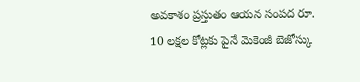అవకాశం ప్రస్తుతం ఆయన సంపద రూ. 10 లక్షల కోట్లకు పైనే మెకెంజీ బెజోస్కు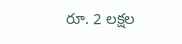రూ. 2 లక్షల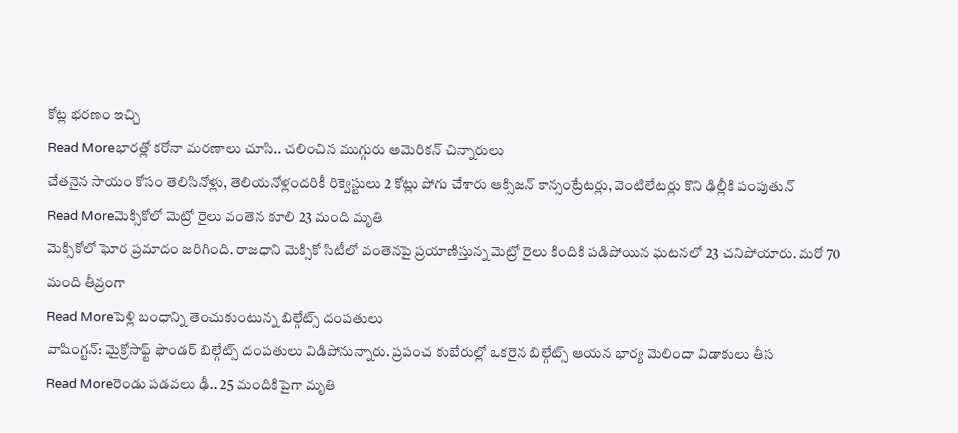కోట్ల భరణం ఇచ్చి
Read Moreభారత్లో కరోనా మరణాలు చూసి.. చలించిన ముగ్గురు అమెరికన్ చిన్నారులు
చేతనైన సాయం కోసం తెలిసినోళ్లు, తెలియనోళ్లందరికీ రిక్వెస్టులు 2 కోట్లు పోగు చేశారు ఆక్సిజన్ కాన్సంట్రేటర్లు, వెంటిలేటర్లు కొని ఢిల్లీకి పంపుతున్
Read Moreమెక్సికోలో మెట్రో రైలు వంతెన కూలి 23 మంది మృతి
మెక్సికోలో ఘోర ప్రమాదం జరిగింది. రాజధాని మెక్సికో సిటీలో వంతెనపై ప్రయాణిస్తున్న మెట్రో రైలు కిందికి పడిపోయిన ఘటనలో 23 చనిపోయారు. మరో 70 మంది తీవ్రంగా
Read Moreపెళ్లి బంధాన్ని తెంచుకుంటున్న బిల్గేట్స్ దంపతులు
వాషింగ్టన్: మైక్రోసాఫ్ట్ ఫౌండర్ బిల్గేట్స్ దంపతులు విడిపోనున్నారు. ప్రపంచ కుబేరుల్లో ఒకరైన బిల్గేట్స్ ఆయన భార్య మెలిందా విడాకులు తీస
Read Moreరెండు పడవలు ఢీ.. 25 మందికిపైగా మృతి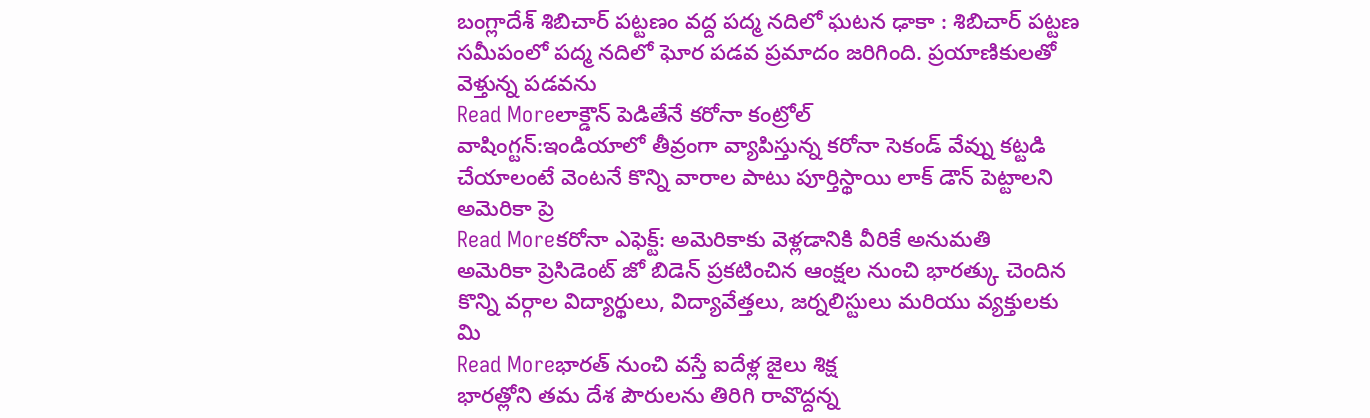బంగ్లాదేశ్ శిబిచార్ పట్టణం వద్ద పద్మ నదిలో ఘటన ఢాకా : శిబిచార్ పట్టణ సమీపంలో పద్మ నదిలో ఘోర పడవ ప్రమాదం జరిగింది. ప్రయాణికులతో వెళ్తున్న పడవను
Read Moreలాక్డౌన్ పెడితేనే కరోనా కంట్రోల్
వాషింగ్టన్:ఇండియాలో తీవ్రంగా వ్యాపిస్తున్న కరోనా సెకండ్ వేవ్ను కట్టడి చేయాలంటే వెంటనే కొన్ని వారాల పాటు పూర్తిస్థాయి లాక్ డౌన్ పెట్టాలని అమెరికా ప్రె
Read Moreకరోనా ఎఫెక్ట్: అమెరికాకు వెళ్లడానికి వీరికే అనుమతి
అమెరికా ప్రెసిడెంట్ జో బిడెన్ ప్రకటించిన ఆంక్షల నుంచి భారత్కు చెందిన కొన్ని వర్గాల విద్యార్థులు, విద్యావేత్తలు, జర్నలిస్టులు మరియు వ్యక్తులకు మి
Read Moreభారత్ నుంచి వస్తే ఐదేళ్ల జైలు శిక్ష
భారత్లోని తమ దేశ పౌరులను తిరిగి రావొద్దన్న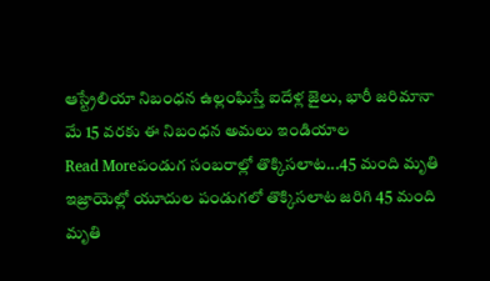ఆస్ట్రేలియా నిబంధన ఉల్లంఘిస్తే ఐదేళ్ల జైలు, భారీ జరిమానా మే 15 వరకు ఈ నిబంధన అమలు ఇండియాల
Read Moreపండుగ సంబరాల్లో తొక్కిసలాట...45 మంది మృతి
ఇజ్రాయెల్లో యూదుల పండుగలో తొక్కిసలాట జరిగి 45 మంది మృతి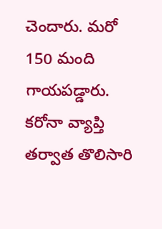చెందారు. మరో 150 మంది గాయపడ్డారు. కరోనా వ్యాప్తి తర్వాత తొలిసారి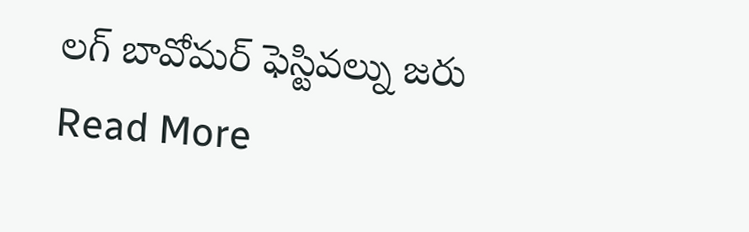లగ్ బావోమర్ ఫెస్టివల్ను జరు
Read More